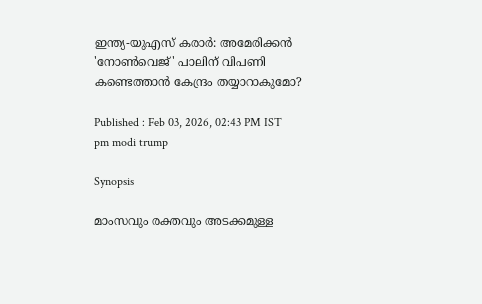ഇന്ത്യ-യുഎസ് കരാർ: അമേരിക്കൻ 'നോൺവെജ്' പാലിന് വിപണി കണ്ടെത്താൻ കേന്ദ്രം തയ്യാറാകുമോ?

Published : Feb 03, 2026, 02:43 PM IST
pm modi trump

Synopsis

മാംസവും രക്തവും അടക്കമുള്ള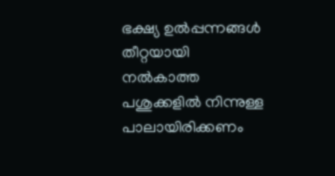ഭക്ഷ്യ ഉല്‍പ്പന്നങ്ങള്‍ തീറ്റയായി നൽകാത്ത പശുക്കളില്‍ നിന്നുള്ള പാലായിരിക്കണം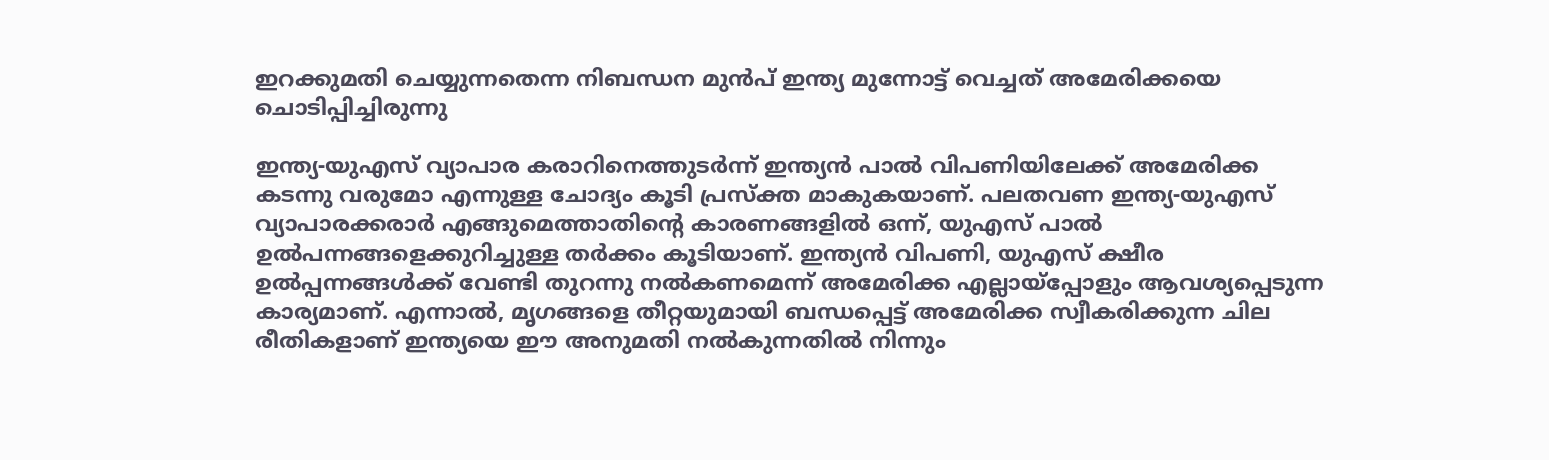ഇറക്കുമതി ചെയ്യുന്നതെന്ന നിബന്ധന മുൻപ് ഇന്ത്യ മുന്നോട്ട് വെച്ചത് അമേരിക്കയെ ചൊടിപ്പിച്ചിരുന്നു

ഇന്ത്യ-യുഎസ് വ്യാപാര കരാറിനെത്തുടർന്ന് ഇന്ത്യൻ പാൽ വിപണിയിലേക്ക് അമേരിക്ക കടന്നു വരുമോ എന്നുള്ള ചോദ്യം കൂടി പ്രസ്ക്ത മാകുകയാണ്. പലതവണ ഇന്ത്യ-യുഎസ് വ്യാപാരക്കരാർ എങ്ങുമെത്താതിന്റെ കാരണങ്ങളിൽ ഒന്ന്, യുഎസ് പാല്‍ ഉല്‍പന്നങ്ങളെക്കുറിച്ചുള്ള തര്‍ക്കം കൂടിയാണ്. ഇന്ത്യന്‍ വിപണി, യുഎസ് ക്ഷീര ഉല്‍പ്പന്നങ്ങള്‍ക്ക് വേണ്ടി തുറന്നു നല്‍കണമെന്ന് അമേരിക്ക എല്ലായ്പ്പോളും ആവശ്യപ്പെടുന്ന കാര്യമാണ്. എന്നാൽ, മൃഗങ്ങളെ തീറ്റയുമായി ബന്ധപ്പെട്ട് അമേരിക്ക സ്വീകരിക്കുന്ന ചില രീതികളാണ് ഇന്ത്യയെ ഈ അനുമതി നൽകുന്നതിൽ നിന്നും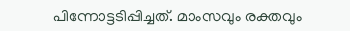പിന്നോട്ടടിപ്പിച്ചത്. മാംസവും രക്തവും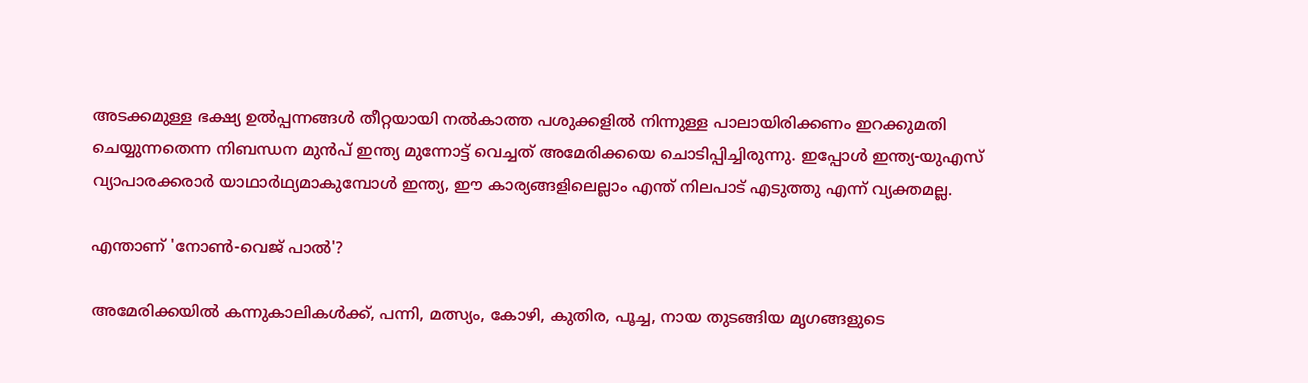അടക്കമുള്ള ഭക്ഷ്യ ഉല്‍പ്പന്നങ്ങള്‍ തീറ്റയായി നൽകാത്ത പശുക്കളില്‍ നിന്നുള്ള പാലായിരിക്കണം ഇറക്കുമതി ചെയ്യുന്നതെന്ന നിബന്ധന മുൻപ് ഇന്ത്യ മുന്നോട്ട് വെച്ചത് അമേരിക്കയെ ചൊടിപ്പിച്ചിരുന്നു. ഇപ്പോൾ ഇന്ത്യ-യുഎസ് വ്യാപാരക്കരാർ യാഥാർഥ്യമാകുമ്പോൾ ഇന്ത്യ, ഈ കാര്യങ്ങളിലെല്ലാം എന്ത് നിലപാട് എടുത്തു എന്ന് വ്യക്തമല്ല.

എന്താണ് 'നോണ്‍-വെജ് പാല്‍'?

അമേരിക്കയില്‍ കന്നുകാലികള്‍ക്ക്, പന്നി, മത്സ്യം, കോഴി, കുതിര, പൂച്ച, നായ തുടങ്ങിയ മൃഗങ്ങളുടെ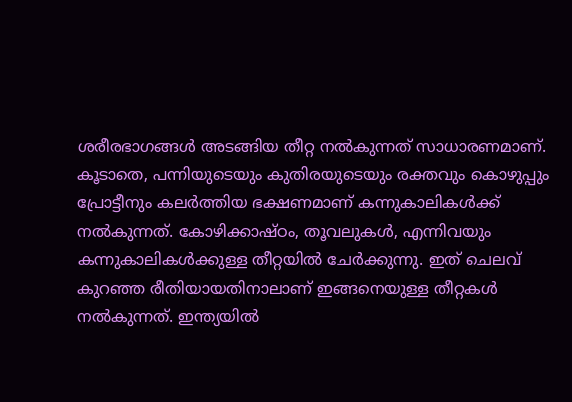ശരീരഭാഗങ്ങള്‍ അടങ്ങിയ തീറ്റ നല്‍കുന്നത് സാധാരണമാണ്. കൂടാതെ, പന്നിയുടെയും കുതിരയുടെയും രക്തവും കൊഴുപ്പും പ്രോട്ടീനും കലർത്തിയ ഭക്ഷണമാണ് കന്നുകാലികള്‍ക്ക് നല്‍കുന്നത്. കോഴിക്കാഷ്ഠം, തൂവലുകള്‍, എന്നിവയും കന്നുകാലികള്‍ക്കുള്ള തീറ്റയിൽ ചേർക്കുന്നു. ഇത് ചെലവ് കുറഞ്ഞ രീതിയായതിനാലാണ് ഇങ്ങനെയുള്ള തീറ്റകള്‍ നല്‍കുന്നത്. ഇന്ത്യയില്‍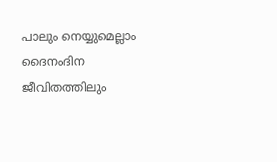പാലും നെയ്യുമെല്ലാം ദൈനംദിന ജീവിതത്തിലും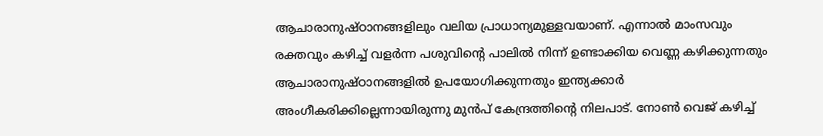ആചാരാനുഷ്ഠാനങ്ങളിലും വലിയ പ്രാധാന്യമുള്ളവയാണ്. എന്നാൽ മാംസവും രക്തവും കഴിച്ച് വളര്‍ന്ന പശുവിന്റെ പാലില്‍ നിന്ന് ഉണ്ടാക്കിയ വെണ്ണ കഴിക്കുന്നതും ആചാരാനുഷ്ഠാനങ്ങളിൽ ഉപയോഗിക്കുന്നതും ഇന്ത്യക്കാര്‍ അംഗീകരിക്കില്ലെന്നായിരുന്നു മുൻപ് കേന്ദ്രത്തിന്റെ നിലപാട്. നോണ്‍ വെജ് കഴിച്ച്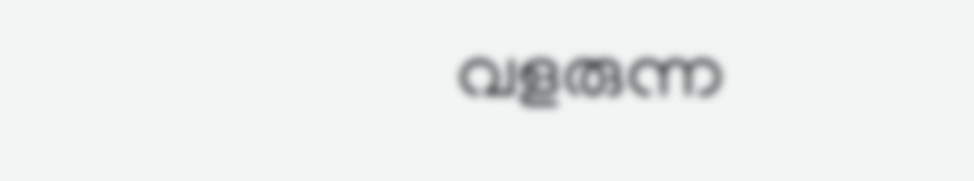വളരുന്ന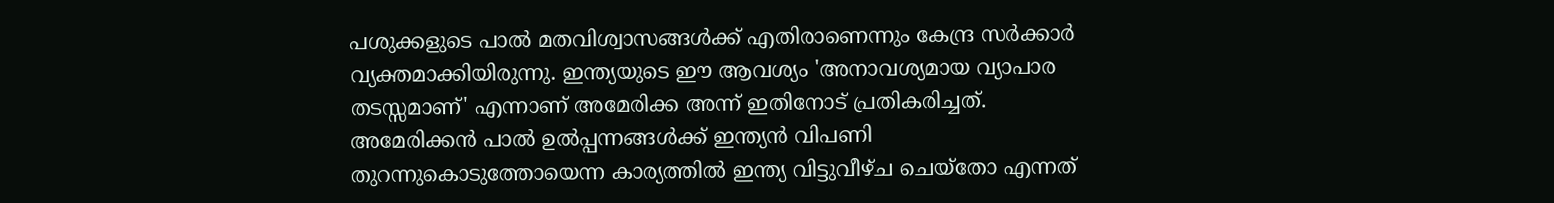പശുക്കളുടെ പാല്‍ മതവിശ്വാസങ്ങള്‍ക്ക് എതിരാണെന്നും കേന്ദ്ര സര്‍ക്കാര്‍ വ്യക്തമാക്കിയിരുന്നു. ഇന്ത്യയുടെ ഈ ആവശ്യം 'അനാവശ്യമായ വ്യാപാര തടസ്സമാണ്' എന്നാണ് അമേരിക്ക അന്ന് ഇതിനോട് പ്രതികരിച്ചത്. അമേരിക്കൻ പാല്‍ ഉല്‍പ്പന്നങ്ങൾക്ക് ഇന്ത്യൻ വിപണി തുറന്നുകൊടുത്തോയെന്ന കാര്യത്തില്‍ ഇന്ത്യ വിട്ടുവീഴ്ച ചെയ്തോ എന്നത്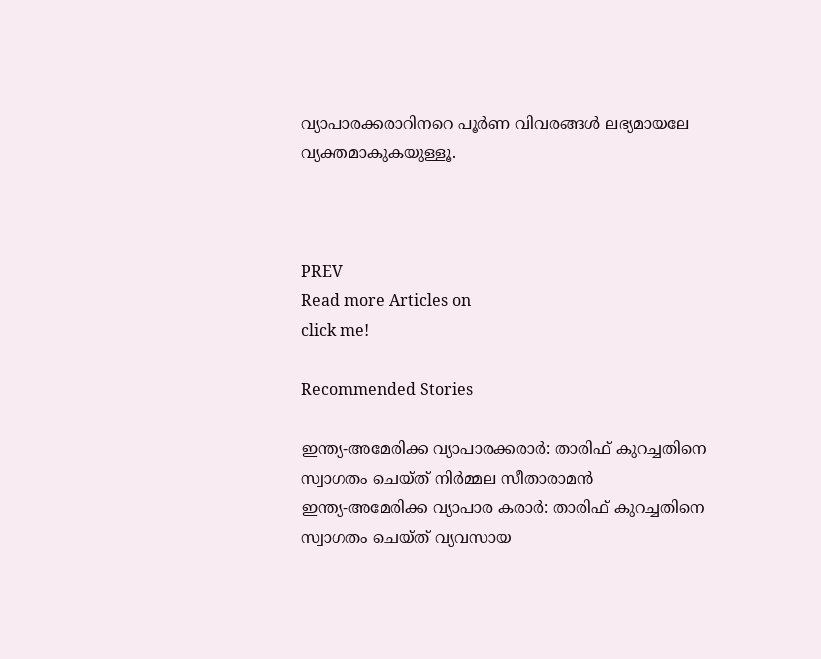വ്യാപാരക്കരാറിനറെ പൂർണ വിവരങ്ങൾ ലഭ്യമായലേ വ്യക്തമാകുകയുള്ളൂ.



PREV
Read more Articles on
click me!

Recommended Stories

ഇന്ത്യ-അമേരിക്ക വ്യാപാരക്കരാർ: താരിഫ് കുറച്ചതിനെ സ്വാഗതം ചെയ്ത് നിർമ്മല സീതാരാമൻ
ഇന്ത്യ-അമേരിക്ക വ്യാപാര കരാർ: താരിഫ് കുറച്ചതിനെ സ്വാഗതം ചെയ്ത് വ്യവസായ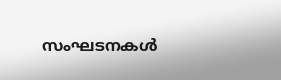സംഘടനകൾ